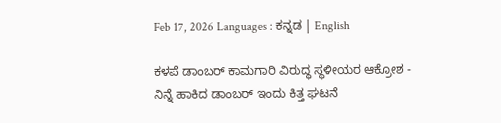Feb 17, 2026 Languages : ಕನ್ನಡ | English

ಕಳಪೆ ಡಾಂಬರ್ ಕಾಮಗಾರಿ ವಿರುದ್ಧ ಸ್ಥಳೀಯರ ಆಕ್ರೋಶ - ನಿನ್ನೆ ಹಾಕಿದ ಡಾಂಬರ್ ಇಂದು ಕಿತ್ತ ಘಟನೆ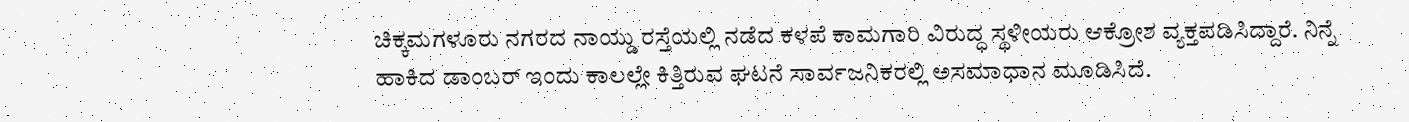ಚಿಕ್ಕಮಗಳೂರು ನಗರದ ನಾಯ್ಡು ರಸ್ತೆಯಲ್ಲಿ ನಡೆದ ಕಳಪೆ ಕಾಮಗಾರಿ ವಿರುದ್ಧ ಸ್ಥಳೀಯರು ಆಕ್ರೋಶ ವ್ಯಕ್ತಪಡಿಸಿದ್ದಾರೆ. ನಿನ್ನೆ ಹಾಕಿದ ಡಾಂಬರ್ ಇಂದು ಕಾಲಲ್ಲೇ ಕಿತ್ತಿರುವ ಘಟನೆ ಸಾರ್ವಜನಿಕರಲ್ಲಿ ಅಸಮಾಧಾನ ಮೂಡಿಸಿದೆ.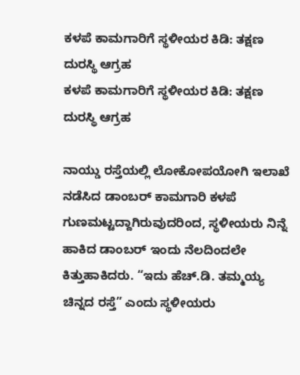ಕಳಪೆ ಕಾಮಗಾರಿಗೆ ಸ್ಥಳೀಯರ ಕಿಡಿ: ತಕ್ಷಣ ದುರಸ್ಥಿ ಆಗ್ರಹ
ಕಳಪೆ ಕಾಮಗಾರಿಗೆ ಸ್ಥಳೀಯರ ಕಿಡಿ: ತಕ್ಷಣ ದುರಸ್ಥಿ ಆಗ್ರಹ

ನಾಯ್ಡು ರಸ್ತೆಯಲ್ಲಿ ಲೋಕೋಪಯೋಗಿ ಇಲಾಖೆ ನಡೆಸಿದ ಡಾಂಬರ್ ಕಾಮಗಾರಿ ಕಳಪೆ ಗುಣಮಟ್ಟದ್ದಾಗಿರುವುದರಿಂದ, ಸ್ಥಳೀಯರು ನಿನ್ನೆ ಹಾಕಿದ ಡಾಂಬರ್ ಇಂದು ನೆಲದಿಂದಲೇ ಕಿತ್ತುಹಾಕಿದರು. “ಇದು ಹೆಚ್.ಡಿ. ತಮ್ಮಯ್ಯ ಚಿನ್ನದ ರಸ್ತೆ” ಎಂದು ಸ್ಥಳೀಯರು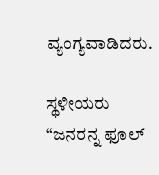ವ್ಯಂಗ್ಯವಾಡಿದರು.

ಸ್ಥಳೀಯರು “ಜನರನ್ನ ಫೂಲ್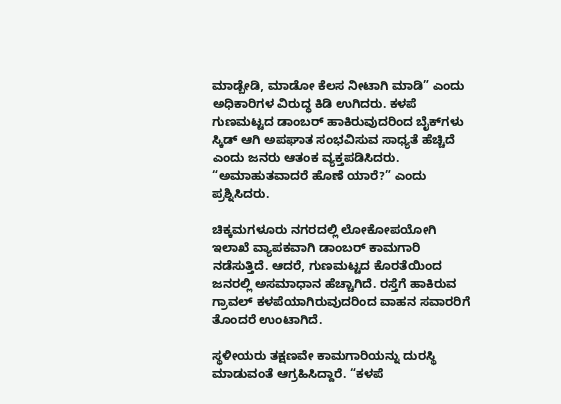ಮಾಡ್ಬೇಡಿ, ಮಾಡೋ ಕೆಲಸ ನೀಟಾಗಿ ಮಾಡಿ” ಎಂದು ಅಧಿಕಾರಿಗಳ ವಿರುದ್ಧ ಕಿಡಿ ಉಗಿದರು. ಕಳಪೆ ಗುಣಮಟ್ಟದ ಡಾಂಬರ್ ಹಾಕಿರುವುದರಿಂದ ಬೈಕ್‌ಗಳು ಸ್ಕಿಡ್ ಆಗಿ ಅಪಘಾತ ಸಂಭವಿಸುವ ಸಾಧ್ಯತೆ ಹೆಚ್ಚಿದೆ ಎಂದು ಜನರು ಆತಂಕ ವ್ಯಕ್ತಪಡಿಸಿದರು. “ಅಮಾಹುತವಾದರೆ ಹೊಣೆ ಯಾರೆ?” ಎಂದು ಪ್ರಶ್ನಿಸಿದರು.

ಚಿಕ್ಕಮಗಳೂರು ನಗರದಲ್ಲಿ ಲೋಕೋಪಯೋಗಿ ಇಲಾಖೆ ವ್ಯಾಪಕವಾಗಿ ಡಾಂಬರ್ ಕಾಮಗಾರಿ ನಡೆಸುತ್ತಿದೆ. ಆದರೆ, ಗುಣಮಟ್ಟದ ಕೊರತೆಯಿಂದ ಜನರಲ್ಲಿ ಅಸಮಾಧಾನ ಹೆಚ್ಚಾಗಿದೆ. ರಸ್ತೆಗೆ ಹಾಕಿರುವ ಗ್ರಾವಲ್ ಕಳಪೆಯಾಗಿರುವುದರಿಂದ ವಾಹನ ಸವಾರರಿಗೆ ತೊಂದರೆ ಉಂಟಾಗಿದೆ.

ಸ್ಥಳೀಯರು ತಕ್ಷಣವೇ ಕಾಮಗಾರಿಯನ್ನು ದುರಸ್ಥಿ ಮಾಡುವಂತೆ ಆಗ್ರಹಿಸಿದ್ದಾರೆ. “ಕಳಪೆ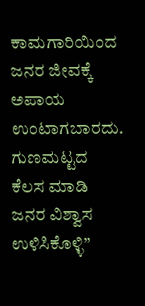ಕಾಮಗಾರಿಯಿಂದ ಜನರ ಜೀವಕ್ಕೆ ಅಪಾಯ ಉಂಟಾಗಬಾರದು. ಗುಣಮಟ್ಟದ ಕೆಲಸ ಮಾಡಿ ಜನರ ವಿಶ್ವಾಸ ಉಳಿಸಿಕೊಳ್ಳಿ”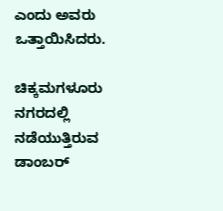ಎಂದು ಅವರು ಒತ್ತಾಯಿಸಿದರು.

ಚಿಕ್ಕಮಗಳೂರು ನಗರದಲ್ಲಿ ನಡೆಯುತ್ತಿರುವ ಡಾಂಬರ್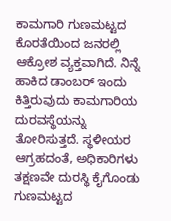ಕಾಮಗಾರಿ ಗುಣಮಟ್ಟದ ಕೊರತೆಯಿಂದ ಜನರಲ್ಲಿ ಆಕ್ರೋಶ ವ್ಯಕ್ತವಾಗಿದೆ. ನಿನ್ನೆ ಹಾಕಿದ ಡಾಂಬರ್ ಇಂದು ಕಿತ್ತಿರುವುದು ಕಾಮಗಾರಿಯ ದುರವಸ್ಥೆಯನ್ನು ತೋರಿಸುತ್ತದೆ. ಸ್ಥಳೀಯರ ಆಗ್ರಹದಂತೆ, ಅಧಿಕಾರಿಗಳು ತಕ್ಷಣವೇ ದುರಸ್ಥಿ ಕೈಗೊಂಡು ಗುಣಮಟ್ಟದ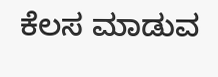ಕೆಲಸ ಮಾಡುವ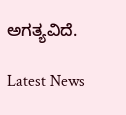ಅಗತ್ಯವಿದೆ.

Latest News